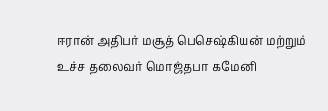ஈரான் அதிபர் மசூத் பெசெஷ்கியன் மற்றும் உச்ச தலைவர் மொஜ்தபா கமேனி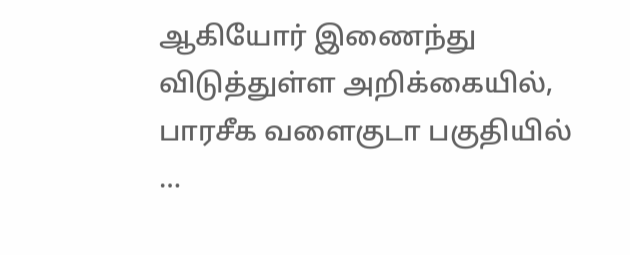ஆகியோர் இணைந்து விடுத்துள்ள அறிக்கையில், பாரசீக வளைகுடா பகுதியில் …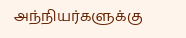அந்நியர்களுக்கு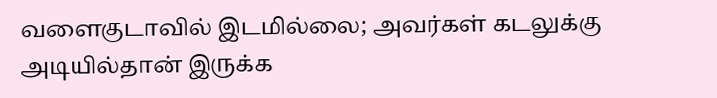வளைகுடாவில் இடமில்லை; அவர்கள் கடலுக்கு அடியில்தான் இருக்க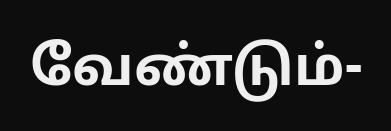வேண்டும்-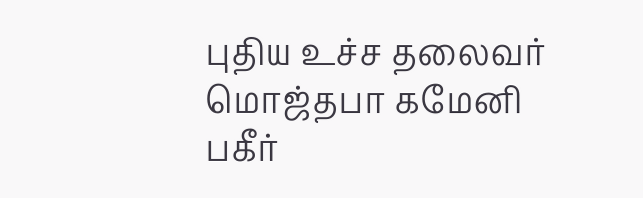புதிய உச்ச தலைவர் மொஜ்தபா கமேனி பகீர்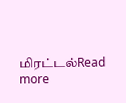மிரட்டல்Read more